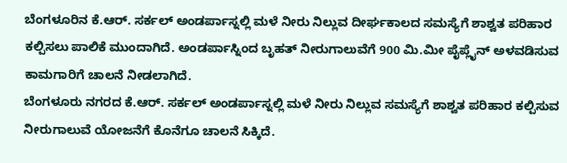ಬೆಂಗಳೂರಿನ ಕೆ.ಆರ್. ಸರ್ಕಲ್ ಅಂಡರ್ಪಾಸ್ನಲ್ಲಿ ಮಳೆ ನೀರು ನಿಲ್ಲುವ ದೀರ್ಘಕಾಲದ ಸಮಸ್ಯೆಗೆ ಶಾಶ್ವತ ಪರಿಹಾರ ಕಲ್ಪಿಸಲು ಪಾಲಿಕೆ ಮುಂದಾಗಿದೆ. ಅಂಡರ್ಪಾಸ್ನಿಂದ ಬೃಹತ್ ನೀರುಗಾಲುವೆಗೆ 900 ಮಿ.ಮೀ ಪೈಪ್ಲೈನ್ ಅಳವಡಿಸುವ ಕಾಮಗಾರಿಗೆ ಚಾಲನೆ ನೀಡಲಾಗಿದೆ.
ಬೆಂಗಳೂರು ನಗರದ ಕೆ.ಆರ್. ಸರ್ಕಲ್ ಅಂಡರ್ಪಾಸ್ನಲ್ಲಿ ಮಳೆ ನೀರು ನಿಲ್ಲುವ ಸಮಸ್ಯೆಗೆ ಶಾಶ್ವತ ಪರಿಹಾರ ಕಲ್ಪಿಸುವ ನೀರುಗಾಲುವೆ ಯೋಜನೆಗೆ ಕೊನೆಗೂ ಚಾಲನೆ ಸಿಕ್ಕಿದೆ.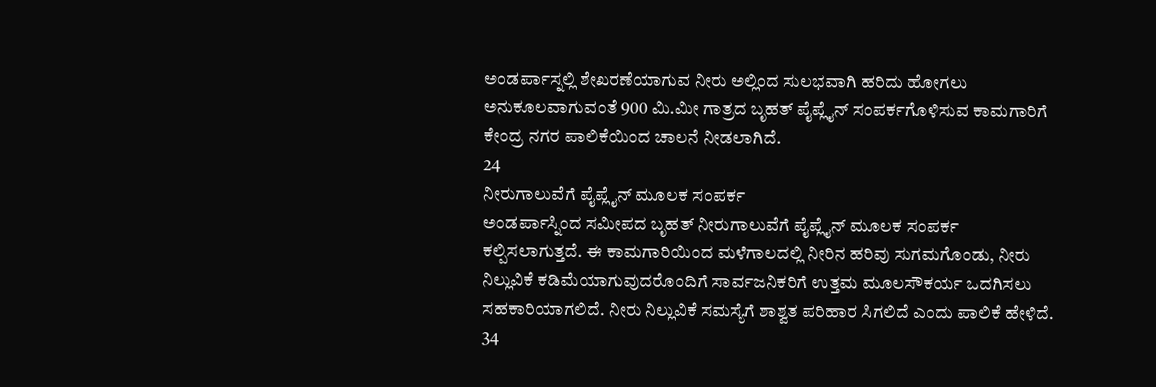ಅಂಡರ್ಪಾಸ್ನಲ್ಲಿ ಶೇಖರಣೆಯಾಗುವ ನೀರು ಅಲ್ಲಿಂದ ಸುಲಭವಾಗಿ ಹರಿದು ಹೋಗಲು ಅನುಕೂಲವಾಗುವಂತೆ 900 ಮಿ.ಮೀ ಗಾತ್ರದ ಬೃಹತ್ ಪೈಪ್ಲೈನ್ ಸಂಪರ್ಕಗೊಳಿಸುವ ಕಾಮಗಾರಿಗೆ ಕೇಂದ್ರ ನಗರ ಪಾಲಿಕೆಯಿಂದ ಚಾಲನೆ ನೀಡಲಾಗಿದೆ.
24
ನೀರುಗಾಲುವೆಗೆ ಪೈಪ್ಲೈನ್ ಮೂಲಕ ಸಂಪರ್ಕ
ಅಂಡರ್ಪಾಸ್ನಿಂದ ಸಮೀಪದ ಬೃಹತ್ ನೀರುಗಾಲುವೆಗೆ ಪೈಪ್ಲೈನ್ ಮೂಲಕ ಸಂಪರ್ಕ ಕಲ್ಪಿಸಲಾಗುತ್ತದೆ. ಈ ಕಾಮಗಾರಿಯಿಂದ ಮಳೆಗಾಲದಲ್ಲಿ ನೀರಿನ ಹರಿವು ಸುಗಮಗೊಂಡು, ನೀರು ನಿಲ್ಲುವಿಕೆ ಕಡಿಮೆಯಾಗುವುದರೊಂದಿಗೆ ಸಾರ್ವಜನಿಕರಿಗೆ ಉತ್ತಮ ಮೂಲಸೌಕರ್ಯ ಒದಗಿಸಲು ಸಹಕಾರಿಯಾಗಲಿದೆ. ನೀರು ನಿಲ್ಲುವಿಕೆ ಸಮಸ್ಯೆಗೆ ಶಾಶ್ವತ ಪರಿಹಾರ ಸಿಗಲಿದೆ ಎಂದು ಪಾಲಿಕೆ ಹೇಳಿದೆ.
34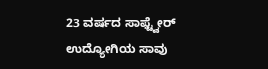23 ವರ್ಷದ ಸಾಫ್ಟ್ವೇರ್ ಉದ್ಯೋಗಿಯ ಸಾವು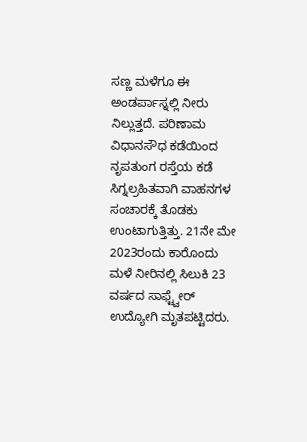ಸಣ್ಣ ಮಳೆಗೂ ಈ ಅಂಡರ್ಪಾಸ್ನಲ್ಲಿ ನೀರು ನಿಲ್ಲುತ್ತದೆ. ಪರಿಣಾಮ ವಿಧಾನಸೌಧ ಕಡೆಯಿಂದ ನೃಪತುಂಗ ರಸ್ತೆಯ ಕಡೆ ಸಿಗ್ನಲ್ರಹಿತವಾಗಿ ವಾಹನಗಳ ಸಂಚಾರಕ್ಕೆ ತೊಡಕು ಉಂಟಾಗುತ್ತಿತ್ತು. 21ನೇ ಮೇ 2023ರಂದು ಕಾರೊಂದು ಮಳೆ ನೀರಿನಲ್ಲಿ ಸಿಲುಕಿ 23 ವರ್ಷದ ಸಾಫ್ಟ್ವೇರ್ ಉದ್ಯೋಗಿ ಮೃತಪಟ್ಟಿದರು.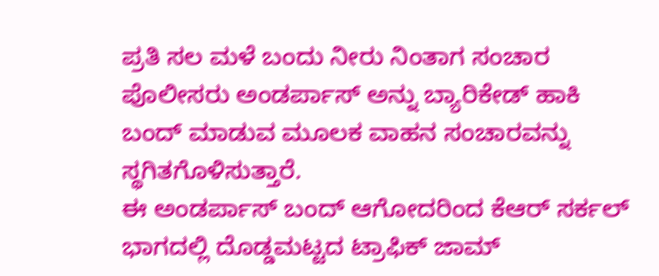ಪ್ರತಿ ಸಲ ಮಳೆ ಬಂದು ನೀರು ನಿಂತಾಗ ಸಂಚಾರ ಪೊಲೀಸರು ಅಂಡರ್ಪಾಸ್ ಅನ್ನು ಬ್ಯಾರಿಕೇಡ್ ಹಾಕಿ ಬಂದ್ ಮಾಡುವ ಮೂಲಕ ವಾಹನ ಸಂಚಾರವನ್ನು ಸ್ಥಗಿತಗೊಳಿಸುತ್ತಾರೆ.
ಈ ಅಂಡರ್ಪಾಸ್ ಬಂದ್ ಆಗೋದರಿಂದ ಕೆಆರ್ ಸರ್ಕಲ್ ಭಾಗದಲ್ಲಿ ದೊಡ್ಡಮಟ್ಟದ ಟ್ರಾಫಿಕ್ ಜಾಮ್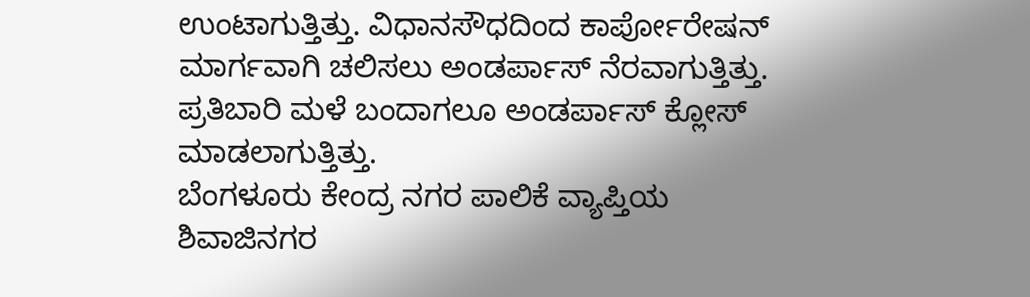ಉಂಟಾಗುತ್ತಿತ್ತು. ವಿಧಾನಸೌಧದಿಂದ ಕಾರ್ಪೋರೇಷನ್ ಮಾರ್ಗವಾಗಿ ಚಲಿಸಲು ಅಂಡರ್ಪಾಸ್ ನೆರವಾಗುತ್ತಿತ್ತು. ಪ್ರತಿಬಾರಿ ಮಳೆ ಬಂದಾಗಲೂ ಅಂಡರ್ಪಾಸ್ ಕ್ಲೋಸ್ ಮಾಡಲಾಗುತ್ತಿತ್ತು.
ಬೆಂಗಳೂರು ಕೇಂದ್ರ ನಗರ ಪಾಲಿಕೆ ವ್ಯಾಪ್ತಿಯ ಶಿವಾಜಿನಗರ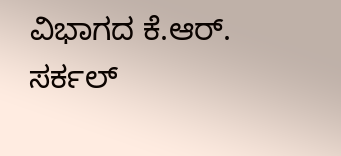ವಿಭಾಗದ ಕೆ.ಆರ್. ಸರ್ಕಲ್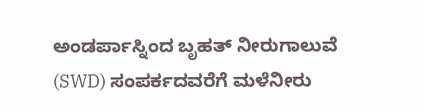ಅಂಡರ್ಪಾಸ್ನಿಂದ ಬೃಹತ್ ನೀರುಗಾಲುವೆ (SWD) ಸಂಪರ್ಕದವರೆಗೆ ಮಳೆನೀರು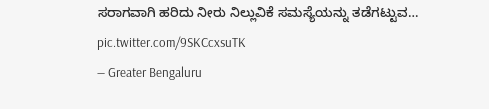ಸರಾಗವಾಗಿ ಹರಿದು ನೀರು ನಿಲ್ಲುವಿಕೆ ಸಮಸ್ಯೆಯನ್ನು ತಡೆಗಟ್ಟುವ… pic.twitter.com/9SKCcxsuTK
— Greater Bengaluru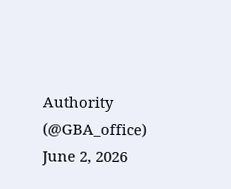Authority (@GBA_office) June 2, 2026